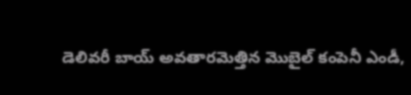డెలివరీ బాయ్ అవతారమెత్తిన మొబైల్ కంపెనీ ఎండీ,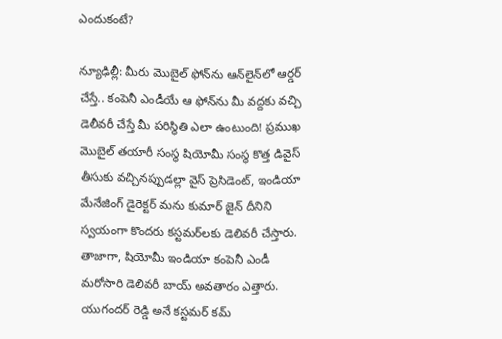ఎందుకంటే?

న్యూఢిల్లీ: మీరు మొబైల్ ఫోన్‌ను ఆన్‌లైన్‌లో ఆర్డర్ చేస్తే.. కంపెనీ ఎండీయే ఆ ఫోన్‌ను మీ వద్దకు వచ్చి డెలీవరీ చేస్తే మీ పరిస్థితి ఎలా ఉంటుంది! ప్రముఖ మొబైల్ తయారీ సంస్థ షియోమీ సంస్థ కొత్త డివైస్ తీసుకు వచ్చినప్పుడల్లా వైస్ ప్రెసిడెంట్, ఇండియా మేనేజింగ్ డైరెక్టర్ మను కుమార్ జైన్ దీనిని స్వయంగా కొందరు కస్టమర్‌లకు డెలివరీ చేస్తారు. తాజాగా, షియోమీ ఇండియా కంపెనీ ఎండీ మరోసారి డెలివరీ బాయ్ అవతారం ఎత్తారు. యుగందర్ రెడ్డి అనే కస్టమర్ కమ్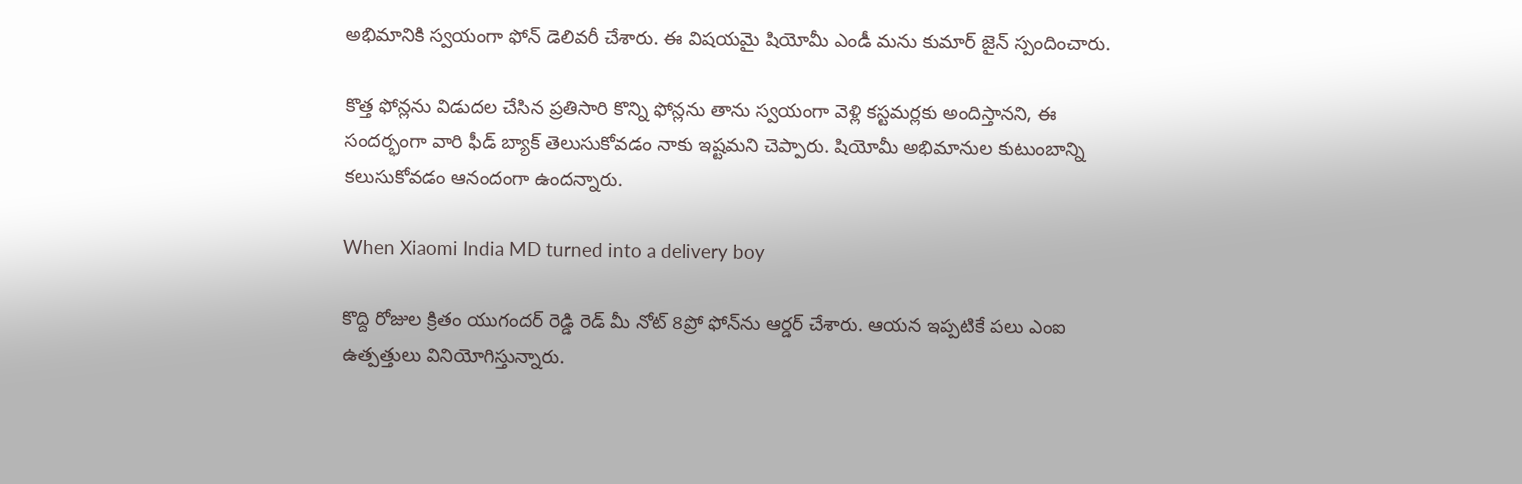అభిమానికి స్వయంగా ఫోన్ డెలివరీ చేశారు. ఈ విషయమై షియోమీ ఎండీ మను కుమార్ జైన్ స్పందించారు.

కొత్త ఫోన్లను విడుదల చేసిన ప్రతిసారి కొన్ని ఫోన్లను తాను స్వయంగా వెళ్లి కస్టమర్లకు అందిస్తానని, ఈ సందర్భంగా వారి ఫీడ్ బ్యాక్ తెలుసుకోవడం నాకు ఇష్టమని చెప్పారు. షియోమీ అభిమానుల కుటుంబాన్ని కలుసుకోవడం ఆనందంగా ఉందన్నారు.

When Xiaomi India MD turned into a delivery boy

కొద్ది రోజుల క్రితం యుగందర్ రెడ్డి రెడ్ మీ నోట్ 8ప్రో ఫోన్‌ను ఆర్డర్ చేశారు. ఆయన ఇప్పటికే పలు ఎంఐ ఉత్పత్తులు వినియోగిస్తున్నారు.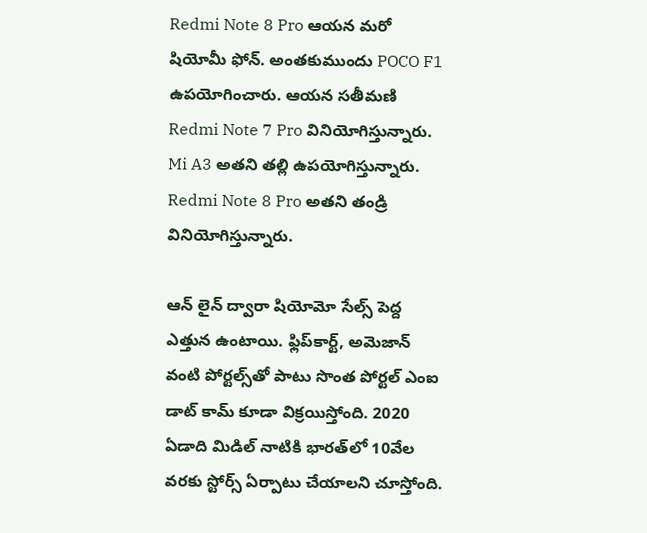Redmi Note 8 Pro ఆయన మరో షియోమీ ఫోన్. అంతకుముందు POCO F1 ఉపయోగించారు. ఆయన సతీమణి Redmi Note 7 Pro వినియోగిస్తున్నారు. Mi A3 అతని తల్లి ఉపయోగిస్తున్నారు. Redmi Note 8 Pro అతని తండ్రి వినియోగిస్తున్నారు.

ఆన్ లైన్ ద్వారా షియోమో సేల్స్ పెద్ద ఎత్తున ఉంటాయి. ఫ్లిప్‌కార్ట్, అమెజాన్ వంటి పోర్టల్స్‌తో పాటు సొంత పోర్టల్ ఎంఐ డాట్ కామ్ కూడా విక్రయిస్తోంది. 2020 ఏడాది మిడిల్ నాటికి భారత్‌లో 10వేల వరకు స్టోర్స్ ఏర్పాటు చేయాలని చూస్తోంది.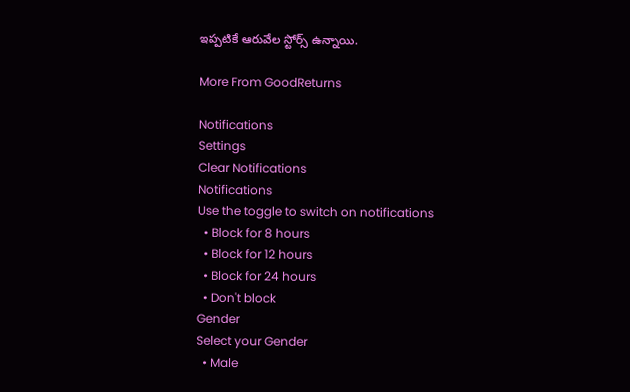ఇప్పటికే ఆరువేల స్టోర్స్ ఉన్నాయి.

More From GoodReturns

Notifications
Settings
Clear Notifications
Notifications
Use the toggle to switch on notifications
  • Block for 8 hours
  • Block for 12 hours
  • Block for 24 hours
  • Don't block
Gender
Select your Gender
  • Male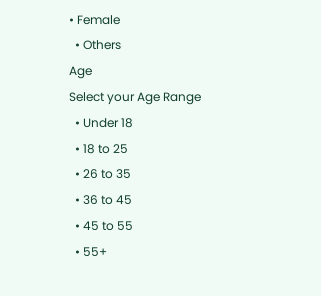• Female
  • Others
Age
Select your Age Range
  • Under 18
  • 18 to 25
  • 26 to 35
  • 36 to 45
  • 45 to 55
  • 55+